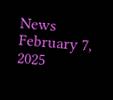News February 7, 2025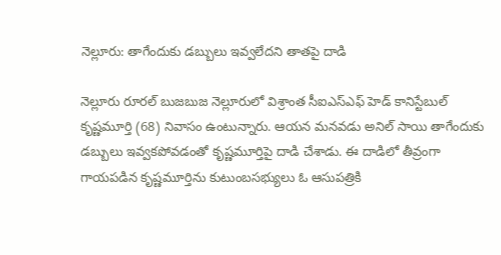నెల్లూరు: తాగేందుకు డబ్బులు ఇవ్వలేదని తాతపై దాడి

నెల్లూరు రూరల్ బుజబుజ నెల్లూరులో విశ్రాంత సీఐఎస్ఎఫ్ హెడ్ కానిస్టేబుల్ కృష్ణమూర్తి (68) నివాసం ఉంటున్నారు. ఆయన మనవడు అనిల్ సాయి తాగేందుకు డబ్బులు ఇవ్వకపోవడంతో కృష్ణమూర్తిపై దాడి చేశాడు. ఈ దాడిలో తీవ్రంగా గాయపడిన కృష్ణమూర్తిను కుటుంబసభ్యులు ఓ ఆసుపత్రికి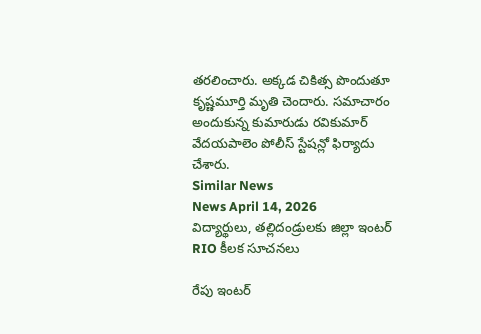తరలించారు. అక్కడ చికిత్స పొందుతూ కృష్ణమూర్తి మృతి చెందారు. సమాచారం అందుకున్న కుమారుడు రవికుమార్ వేదయపాలెం పోలీస్ స్టేషన్లో ఫిర్యాదు చేశారు.
Similar News
News April 14, 2026
విద్యార్థులు, తల్లిదండ్రులకు జిల్లా ఇంటర్ RIO కీలక సూచనలు

రేపు ఇంటర్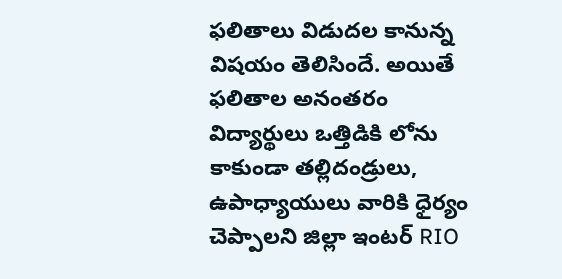ఫలితాలు విడుదల కానున్న విషయం తెలిసిందే. అయితే ఫలితాల అనంతరం విద్యార్థులు ఒత్తిడికి లోను కాకుండా తల్లిదండ్రులు, ఉపాధ్యాయులు వారికి ధైర్యం చెప్పాలని జిల్లా ఇంటర్ RIO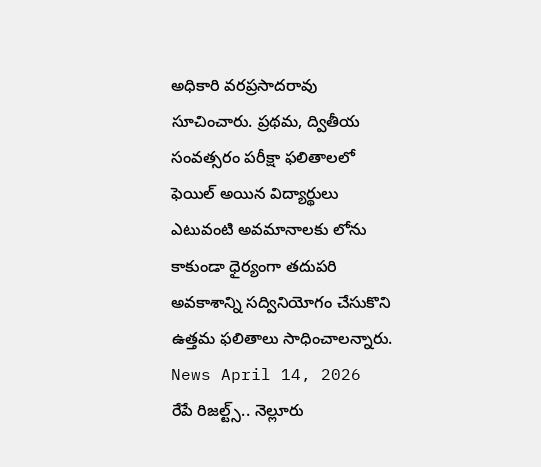అధికారి వరప్రసాదరావు సూచించారు. ప్రథమ, ద్వితీయ సంవత్సరం పరీక్షా ఫలితాలలో ఫెయిల్ అయిన విద్యార్థులు ఎటువంటి అవమానాలకు లోను కాకుండా ధైర్యంగా తదుపరి అవకాశాన్ని సద్వినియోగం చేసుకొని ఉత్తమ ఫలితాలు సాధించాలన్నారు.
News April 14, 2026
రేపే రిజల్ట్స్.. నెల్లూరు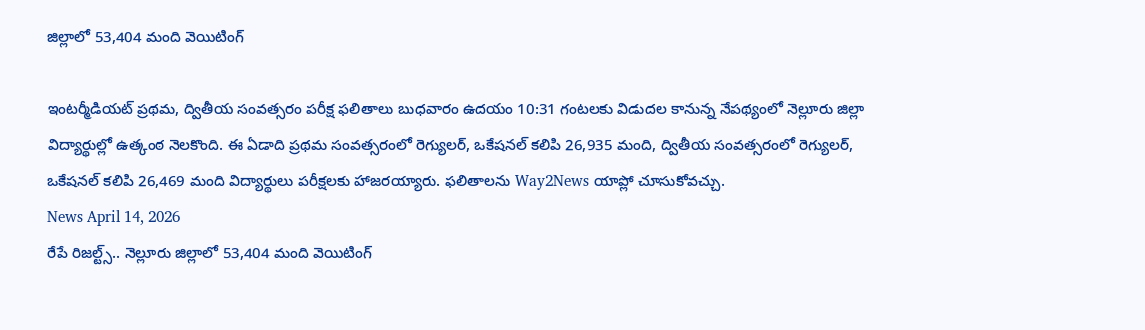జిల్లాలో 53,404 మంది వెయిటింగ్

ఇంటర్మీడియట్ ప్రథమ, ద్వితీయ సంవత్సరం పరీక్ష ఫలితాలు బుధవారం ఉదయం 10:31 గంటలకు విడుదల కానున్న నేపథ్యంలో నెల్లూరు జిల్లా విద్యార్థుల్లో ఉత్కంఠ నెలకొంది. ఈ ఏడాది ప్రథమ సంవత్సరంలో రెగ్యులర్, ఒకేషనల్ కలిపి 26,935 మంది, ద్వితీయ సంవత్సరంలో రెగ్యులర్, ఒకేషనల్ కలిపి 26,469 మంది విద్యార్థులు పరీక్షలకు హాజరయ్యారు. ఫలితాలను Way2News యాప్లో చూసుకోవచ్చు.
News April 14, 2026
రేపే రిజల్ట్స్.. నెల్లూరు జిల్లాలో 53,404 మంది వెయిటింగ్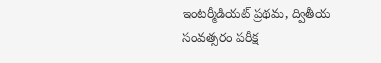ఇంటర్మీడియట్ ప్రథమ, ద్వితీయ సంవత్సరం పరీక్ష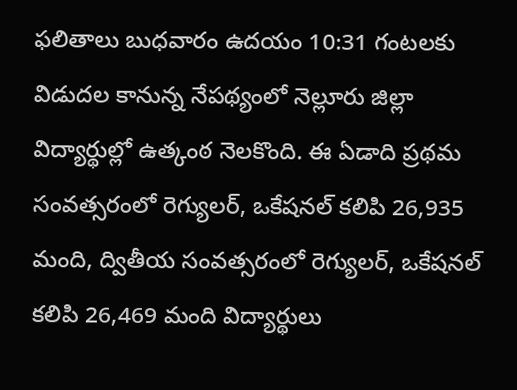ఫలితాలు బుధవారం ఉదయం 10:31 గంటలకు విడుదల కానున్న నేపథ్యంలో నెల్లూరు జిల్లా విద్యార్థుల్లో ఉత్కంఠ నెలకొంది. ఈ ఏడాది ప్రథమ సంవత్సరంలో రెగ్యులర్, ఒకేషనల్ కలిపి 26,935 మంది, ద్వితీయ సంవత్సరంలో రెగ్యులర్, ఒకేషనల్ కలిపి 26,469 మంది విద్యార్థులు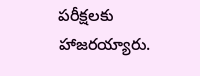పరీక్షలకు హాజరయ్యారు.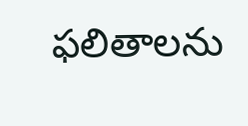ఫలితాలను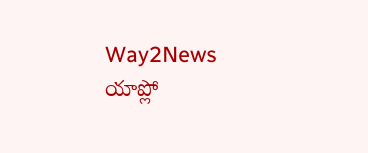Way2News యాప్లో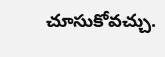చూసుకోవచ్చు.